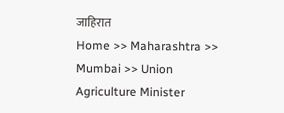जाहिरात
Home >> Maharashtra >> Mumbai >> Union Agriculture Minister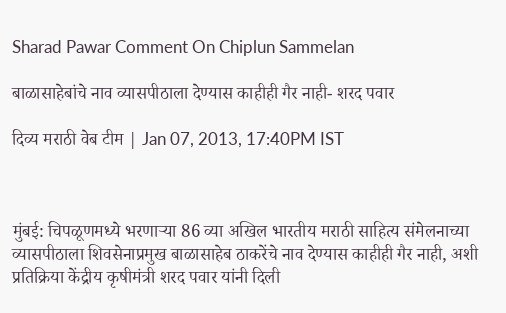Sharad Pawar Comment On Chiplun Sammelan

बाळासाहेबांचे नाव व्यासपीठाला देण्यास काहीही गैर नाही- शरद पवार

दिव्य मराठी वेब टीम | Jan 07, 2013, 17:40PM IST



मुंबई: चिपळूणमध्ये भरणार्‍या 86 व्या अखिल भारतीय मराठी साहित्य संमेलनाच्या व्यासपीठाला शिवसेनाप्रमुख बाळासाहेब ठाकरेंचे नाव देण्यास काहीही गैर नाही, अशी प्रतिक्रिया केंद्रीय कृषीमंत्री शरद पवार यांनी दिली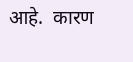आहे.  कारण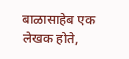बाळासाहेब एक लेखक होते,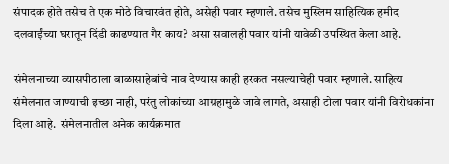संपादक होते तसेच ते एक मोठे विचारवंत होते, असेही पवार म्हणाले. तसेच मुस्लिम साहित्यिक हमीद दलवाईंच्या घरातून दिंडी काढण्यात गैर काय? असा सवालही पवार यांनी यावेळी उपस्थित केला आहे.

संमेलनाच्या व्यासपीठाला बाळासाहेबांचे नाव देण्यास काही हरकत नसल्याचेही पवार म्हणाले. साहित्य संमेलनात जाण्याची इच्छा नाही, परंतु लोकांच्या आग्रहामुळे जावे लागते, असाही टोला पवार यांनी विरोधकांना दिला आहे.  संमेलनातील अनेक कार्यक्रमात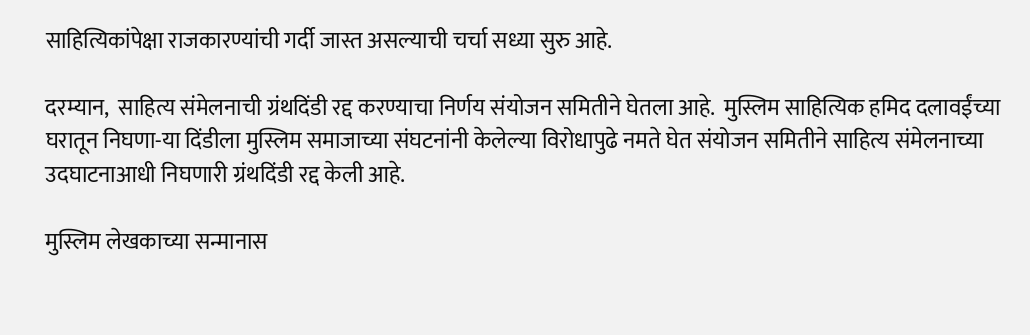साहित्यिकांपेक्षा राजकारण्यांची गर्दी जास्त असल्याची चर्चा सध्या सुरु आहे.

दरम्यान,  साहित्य संमेलनाची ग्रंथदिंडी रद्द करण्याचा निर्णय संयोजन समितीने घेतला आहे.  मुस्लिम साहित्यिक हमिद दलावईंच्या घरातून निघणा-या दिंडीला मुस्लिम समाजाच्या संघटनांनी केलेल्या विरोधापुढे नमते घेत संयोजन समितीने साहित्य संमेलनाच्या उदघाटनाआधी निघणारी ग्रंथदिंडी रद्द केली आहे.

मुस्लिम लेखकाच्या सन्मानास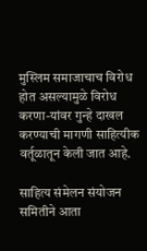मुस्लिम समाजाचाच विरोध होत असल्यामुळे विरोध करणा-यांवर गुन्हे दाखल करण्याची मागणी साहित्यीक वर्तूळातून केली जात आहे.

साहित्य संमेलन संयोजन समितीने आता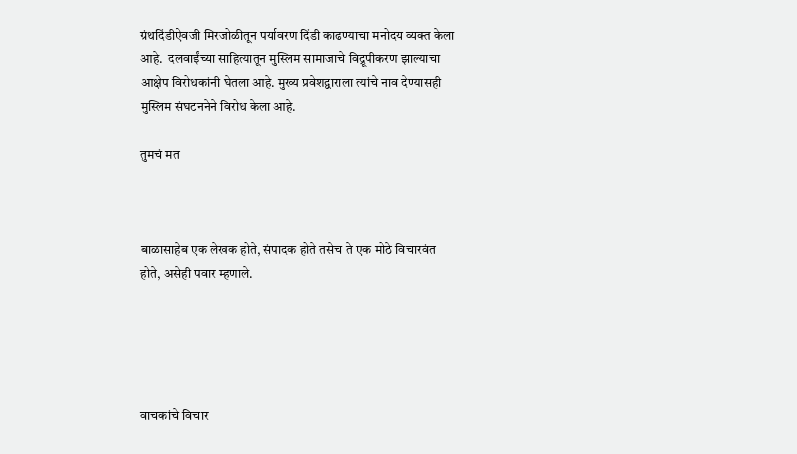ग्रंथदिंडीऐवजी मिरजोळीतून पर्यावरण दिंडी काढण्याचा मनोदय व्यक्त केला आहे.  दलवाईंच्या साहित्यातून मुस्लिम सामाजाचे विद्रूपीकरण झाल्याचा आक्षेप विरोधकांनी घेतला आहे. मुख्य प्रवेशद्वाराला त्यांचे नाव देण्यासही मुस्लिम संघटननेने विरोध केला आहे.

तुमचं मत



बाळासाहेब एक लेखक होते, संपादक होते तसेच ते एक मोठे विचारवंत होते, असेही पवार म्हणाले.





वाचकांचे विचार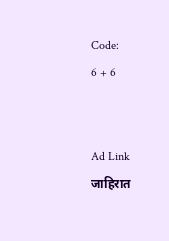Code:
6 + 6


Ad Link
जाहिरात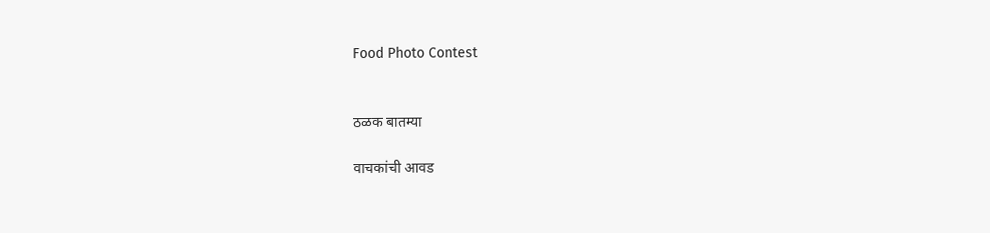Food Photo Contest


ठळक बातम्या

वाचकांची आवड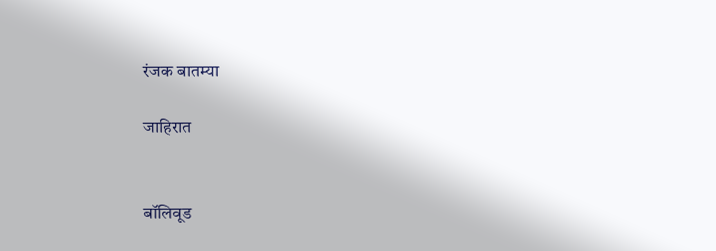रंजक बातम्या

जाहिरात


बॉलिवूड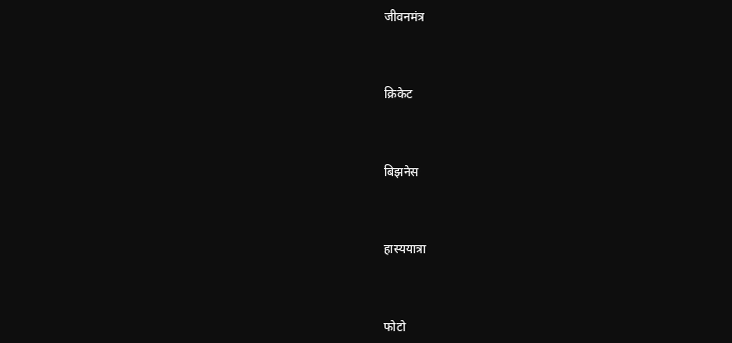जीवनमंत्र



क्रिकेट



बिझनेस



हास्ययात्रा



फोटो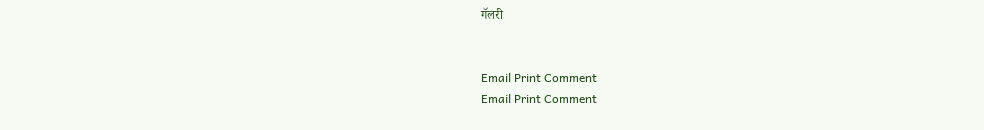गॅलरी


Email Print Comment
Email Print Comment